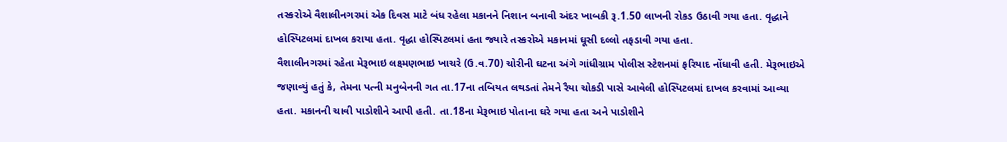તસ્કરોએ વૈશાલીનગરમાં એક દિવસ માટે બંધ રહેલા મકાનને નિશાન બનાવી અંદર ખાબકી રૂ.1.50 લાખની રોકડ ઉઠાવી ગયા હતા. વૃદ્ધાને હોસ્પિટલમાં દાખલ કરાયા હતા. વૃદ્ધા હોસ્પિટલમાં હતા જ્યારે તસ્કરોએ મકાનમાં ઘૂસી દલ્લો તફડાવી ગયા હતા.
વૈશાલીનગરમાં રહેતા મેરૂભાઇ લક્ષ્મણભાઇ ખાચરે (ઉ.વ.70) ચોરીની ઘટના અંગે ગાંધીગ્રામ પોલીસ સ્ટેશનમાં ફરિયાદ નોંધાવી હતી. મેરૂભાઇએ જણાવ્યું હતું કે, તેમના પત્ની મનુબેનની ગત તા.17ના તબિયત લથડતાં તેમને રૈયા ચોકડી પાસે આવેલી હોસ્પિટલમાં દાખલ કરવામાં આવ્યા હતા. મકાનની ચાવી પાડોશીને આપી હતી. તા.18ના મેરૂભાઇ પોતાના ઘરે ગયા હતા અને પાડોશીને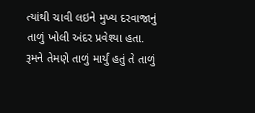ત્યાંથી ચાવી લઇને મુખ્ય દરવાજાનું તાળું ખોલી અંદર પ્રવેશ્યા હતા. રૂમને તેમણે તાળું માર્યું હતું તે તાળું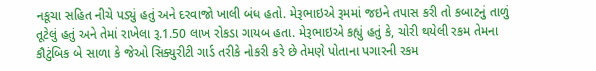નકૂચા સહિત નીચે પડ્યું હતું અને દરવાજો ખાલી બંધ હતો. મેરૂભાઇએ રૂમમાં જઇને તપાસ કરી તો કબાટનું તાળું તૂટેલું હતું અને તેમાં રાખેલા રૂ.1.50 લાખ રોકડા ગાયબ હતા. મેરૂભાઇએ કહ્યું હતું કે, ચોરી થયેલી રકમ તેમના કૌટુંબિક બે સાળા કે જેઓ સિક્યુરીટી ગાર્ડ તરીકે નોકરી કરે છે તેમણે પોતાના પગારની રકમ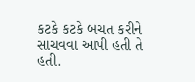કટકે કટકે બચત કરીને સાચવવા આપી હતી તે હતી.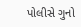પોલીસે ગુનો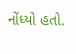નોંધ્યો હતો.